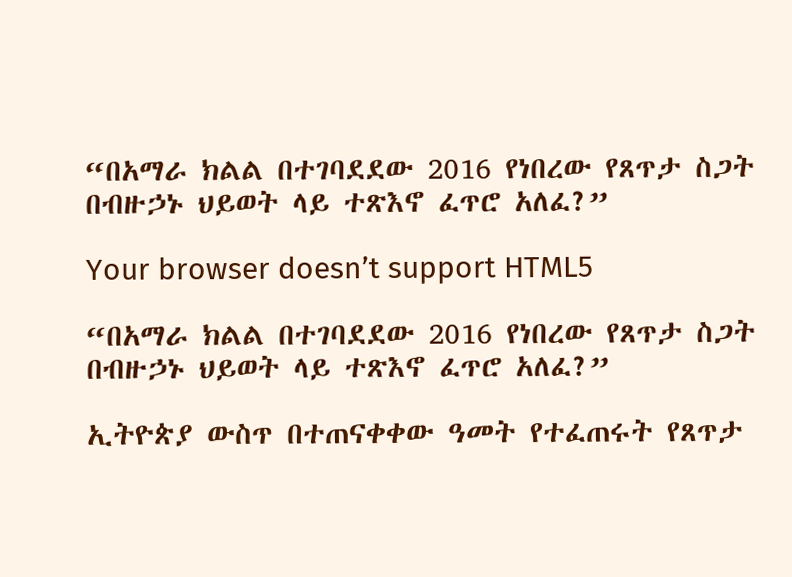“በአማራ ክልል በተገባደደው 2016 የነበረው የጸጥታ ስጋት በብዙኃኑ ህይወት ላይ ተጽእኖ ፈጥሮ አለፈ?”

Your browser doesn’t support HTML5

“በአማራ ክልል በተገባደደው 2016 የነበረው የጸጥታ ስጋት በብዙኃኑ ህይወት ላይ ተጽእኖ ፈጥሮ አለፈ?”

ኢትዮጵያ ውስጥ በተጠናቀቀው ዓመት የተፈጠሩት የጸጥታ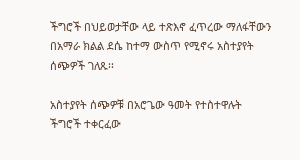ችግሮች በህይወታቸው ላይ ተጽእኖ ፈጥረው ማለፋቸውን በአማራ ክልል ደሴ ከተማ ውስጥ የሚኖሩ አስተያየት ሰጭዎች ገለጹ፡፡

አስተያየት ሰጭዎቹ በአሮጌው ዓመት የተስተዋሉት ችግሮች ተቀርፈው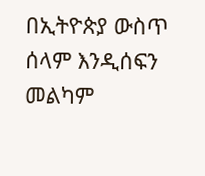በኢትዮጵያ ውስጥ ሰላም እንዲሰፍን መልካም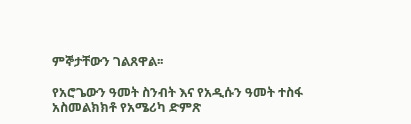ምኞታቸውን ገልጸዋል፡፡

የአሮጌውን ዓመት ስንብት እና የአዲሱን ዓመት ተስፋ አስመልክክቶ የአሜሪካ ድምጽ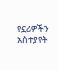የኗሪዎችን አስተያየት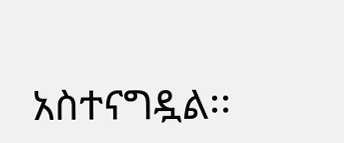አስተናግዷል፡፡